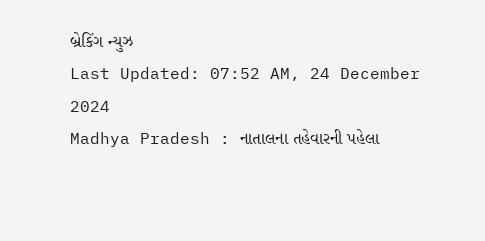બ્રેકિંગ ન્યુઝ
Last Updated: 07:52 AM, 24 December 2024
Madhya Pradesh : નાતાલના તહેવારની પહેલા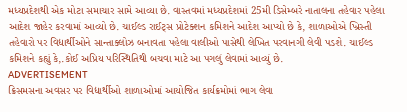મધ્યપ્રદેશથી એક મોટા સમાચાર સામે આવ્યા છે. વાસ્તવમાં મધ્યપ્રદેશમાં 25મી ડિસેમ્બરે નાતાલના તહેવાર પહેલા આદેશ જાહેર કરવામાં આવ્યો છે. ચાઈલ્ડ રાઈટ્સ પ્રોટેક્શન કમિશને આદેશ આપ્યો છે કે, શાળાઓએ ખ્રિસ્તી તહેવારો પર વિદ્યાર્થીઓને સાન્તાક્લોઝ બનાવતા પહેલા વાલીઓ પાસેથી લેખિત પરવાનગી લેવી પડશે. ચાઈલ્ડ કમિશને કહ્યું કે,.કોઈ અપ્રિય પરિસ્થિતિથી બચવા માટે આ પગલું લેવામાં આવ્યું છે.
ADVERTISEMENT
ક્રિસમસના અવસર પર વિદ્યાર્થીઓ શાળાઓમાં આયોજિત કાર્યક્રમોમાં ભાગ લેવા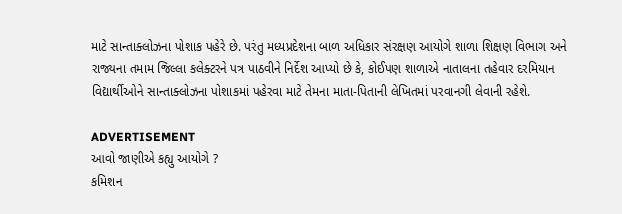માટે સાન્તાક્લોઝના પોશાક પહેરે છે. પરંતુ મધ્યપ્રદેશના બાળ અધિકાર સંરક્ષણ આયોગે શાળા શિક્ષણ વિભાગ અને રાજ્યના તમામ જિલ્લા કલેક્ટરને પત્ર પાઠવીને નિર્દેશ આપ્યો છે કે, કોઈપણ શાળાએ નાતાલના તહેવાર દરમિયાન વિદ્યાર્થીઓને સાન્તાક્લોઝના પોશાકમાં પહેરવા માટે તેમના માતા-પિતાની લેખિતમાં પરવાનગી લેવાની રહેશે.

ADVERTISEMENT
આવો જાણીએ કહ્યુ આયોગે ?
કમિશન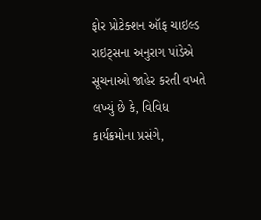ફોર પ્રોટેક્શન ઑફ ચાઇલ્ડ રાઇટ્સના અનુરાગ પાંડેએ સૂચનાઓ જાહેર કરતી વખતે લખ્યું છે કે, વિવિધ કાર્યક્રમોના પ્રસંગે,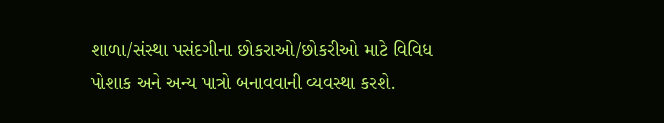શાળા/સંસ્થા પસંદગીના છોકરાઓ/છોકરીઓ માટે વિવિધ પોશાક અને અન્ય પાત્રો બનાવવાની વ્યવસ્થા કરશે.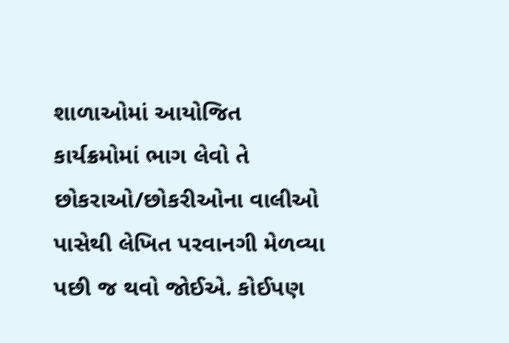શાળાઓમાં આયોજિત કાર્યક્રમોમાં ભાગ લેવો તે છોકરાઓ/છોકરીઓના વાલીઓ પાસેથી લેખિત પરવાનગી મેળવ્યા પછી જ થવો જોઈએ. કોઈપણ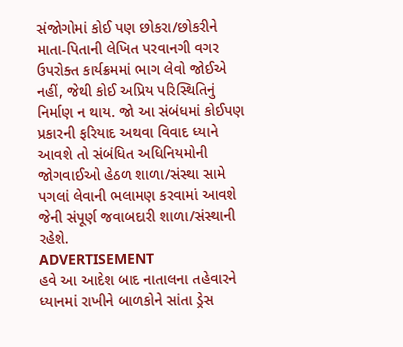સંજોગોમાં કોઈ પણ છોકરા/છોકરીને માતા-પિતાની લેખિત પરવાનગી વગર ઉપરોક્ત કાર્યક્રમમાં ભાગ લેવો જોઈએ નહીં, જેથી કોઈ અપ્રિય પરિસ્થિતિનું નિર્માણ ન થાય. જો આ સંબંધમાં કોઈપણ પ્રકારની ફરિયાદ અથવા વિવાદ ધ્યાને આવશે તો સંબંધિત અધિનિયમોની જોગવાઈઓ હેઠળ શાળા/સંસ્થા સામે પગલાં લેવાની ભલામણ કરવામાં આવશે જેની સંપૂર્ણ જવાબદારી શાળા/સંસ્થાની રહેશે.
ADVERTISEMENT
હવે આ આદેશ બાદ નાતાલના તહેવારને ધ્યાનમાં રાખીને બાળકોને સાંતા ડ્રેસ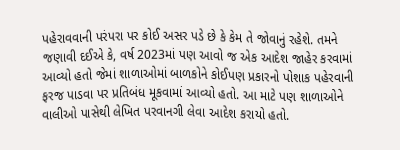પહેરાવવાની પરંપરા પર કોઈ અસર પડે છે કે કેમ તે જોવાનું રહેશે. તમને જણાવી દઈએ કે, વર્ષ 2023માં પણ આવો જ એક આદેશ જાહેર કરવામાં આવ્યો હતો જેમાં શાળાઓમાં બાળકોને કોઈપણ પ્રકારનો પોશાક પહેરવાની ફરજ પાડવા પર પ્રતિબંધ મૂકવામાં આવ્યો હતો. આ માટે પણ શાળાઓને વાલીઓ પાસેથી લેખિત પરવાનગી લેવા આદેશ કરાયો હતો.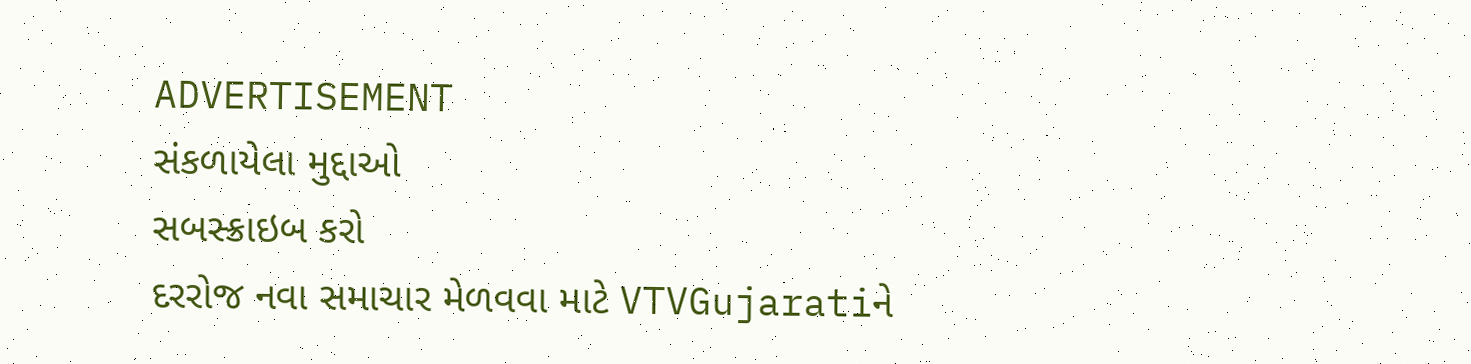ADVERTISEMENT
સંકળાયેલા મુદ્દાઓ
સબસ્ક્રાઇબ કરો
દરરોજ નવા સમાચાર મેળવવા માટે VTVGujaratiને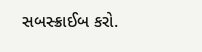સબસ્ક્રાઈબ કરો.